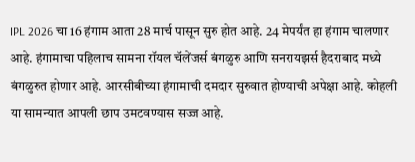IPL 2026 चा 16 हंगाम आता 28 मार्च पासून सुरु होत आहे. 24 मेपर्यंत हा हंगाम चालणार आहे. हंगामाचा पहिलाच सामना रॉयल चॅलेंजर्स बंगळुरु आणि सनरायझर्स हैदराबाद मध्ये बंगळुरुत होणार आहे. आरसीबीच्या हंगामाची दमदार सुरुवात होण्याची अपेक्षा आहे. कोहली या सामन्यात आपली छाप उमटवण्यास सज्ज आहे.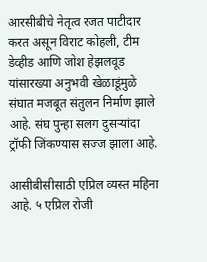आरसीबीचे नेतृत्व रजत पाटीदार करत असून विराट कोहली, टीम डेव्हीड आणि जोश हेझलवूड यांसारख्या अनुभवी खेळाडूंमुळे संघात मजबूत संतुलन निर्माण झाले आहे. संघ पुन्हा सलग दुसऱ्यांदा ट्रॉफी जिंकण्यास सज्ज झाला आहे.

आसीबीसीसाठी एप्रिल व्यस्त महिना आहे. ५ एप्रिल रोजी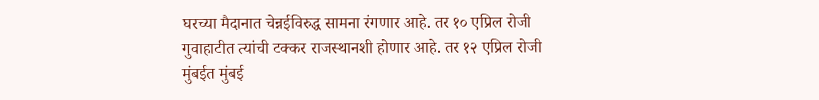घरच्या मैदानात चेन्नईविरुद्ध सामना रंगणार आहे. तर १० एप्रिल रोजी गुवाहाटीत त्यांची टक्कर राजस्थानशी होणार आहे. तर १२ एप्रिल रोजी मुंबईत मुंबई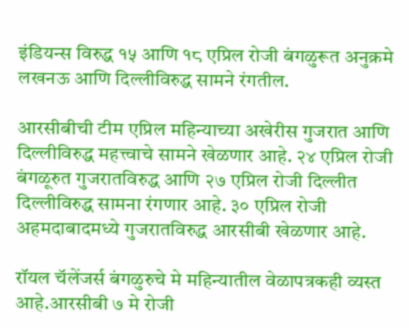इंडियन्स विरुद्ध १५ आणि १८ एप्रिल रोजी बंगळुरूत अनुक्रमे लखनऊ आणि दिल्लीविरुद्ध सामने रंगतील.

आरसीबीची टीम एप्रिल महिन्याच्या अखेरीस गुजरात आणि दिल्लीविरुद्ध महत्त्वाचे सामने खेळणार आहे. २४ एप्रिल रोजी बंगळूरुत गुजरातविरुद्ध आणि २७ एप्रिल रोजी दिल्लीत दिल्लीविरुद्ध सामना रंगणार आहे. ३० एप्रिल रोजी अहमदाबादमध्ये गुजरातविरुद्ध आरसीबी खेळणार आहे.

रॉयल चॅलेंजर्स बंगळुरुचे मे महिन्यातील वेळापत्रकही व्यस्त आहे.आरसीबी ७ मे रोजी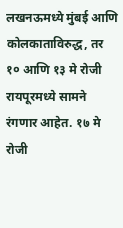लखनऊमध्ये मुंबई आणि कोलकाताविरुद्ध, तर १० आणि १३ मे रोजी रायपूरमध्ये सामने रंगणार आहेत. १७ मे रोजी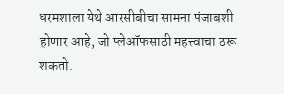धरमशाला येथे आरसीबीचा सामना पंजाबशी होणार आहे, जो प्लेऑफसाठी महत्त्वाचा ठरू शकतो.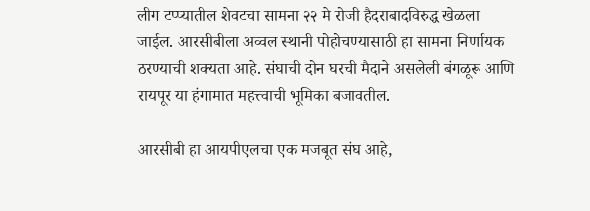लीग टप्प्यातील शेवटचा सामना २२ मे रोजी हैदराबादविरुद्ध खेळला जाईल. आरसीबीला अव्वल स्थानी पोहोचण्यासाठी हा सामना निर्णायक ठरण्याची शक्यता आहे. संघाची दोन घरची मैदाने असलेली बंगळूरू आणि रायपूर या हंगामात महत्त्वाची भूमिका बजावतील.

आरसीबी हा आयपीएलचा एक मजबूत संघ आहे,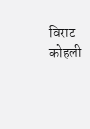विराट कोहली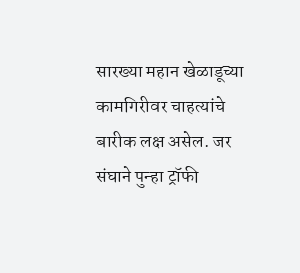सारख्या महान खेळाडूच्या कामगिरीवर चाहत्यांचे बारीक लक्ष असेल. जर संघाने पुन्हा ट्रॉफी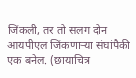जिंकली, तर तो सलग दोन आयपीएल जिंकणाऱ्या संघांपैकी एक बनेल. (छायाचित्र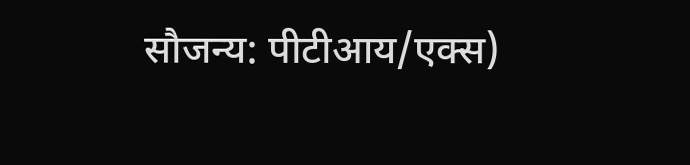सौजन्य: पीटीआय/एक्स)